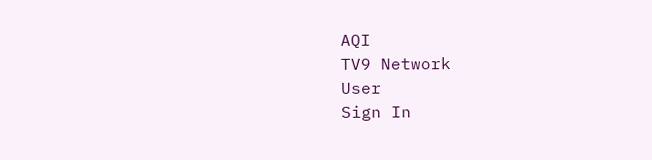AQI
TV9 Network
User
Sign In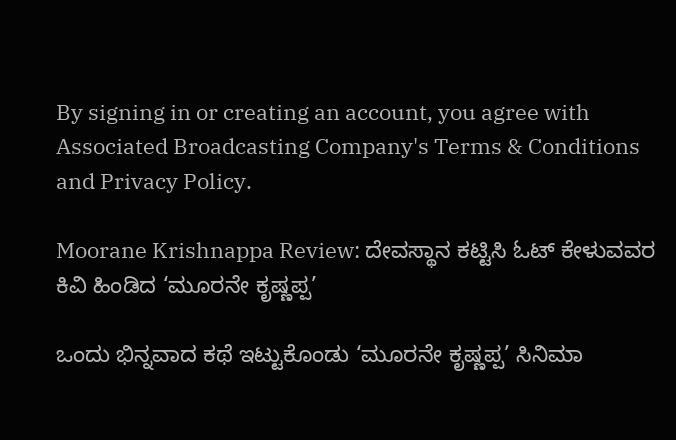By signing in or creating an account, you agree with Associated Broadcasting Company's Terms & Conditions and Privacy Policy.

Moorane Krishnappa Review: ದೇವಸ್ಥಾನ ಕಟ್ಟಿಸಿ ಓಟ್ ಕೇಳುವವರ ಕಿವಿ ಹಿಂಡಿದ ‘ಮೂರನೇ ಕೃಷ್ಣಪ್ಪ’

ಒಂದು ಭಿನ್ನವಾದ ಕಥೆ ಇಟ್ಟುಕೊಂಡು ‘ಮೂರನೇ ಕೃಷ್ಣಪ್ಪ’ ಸಿನಿಮಾ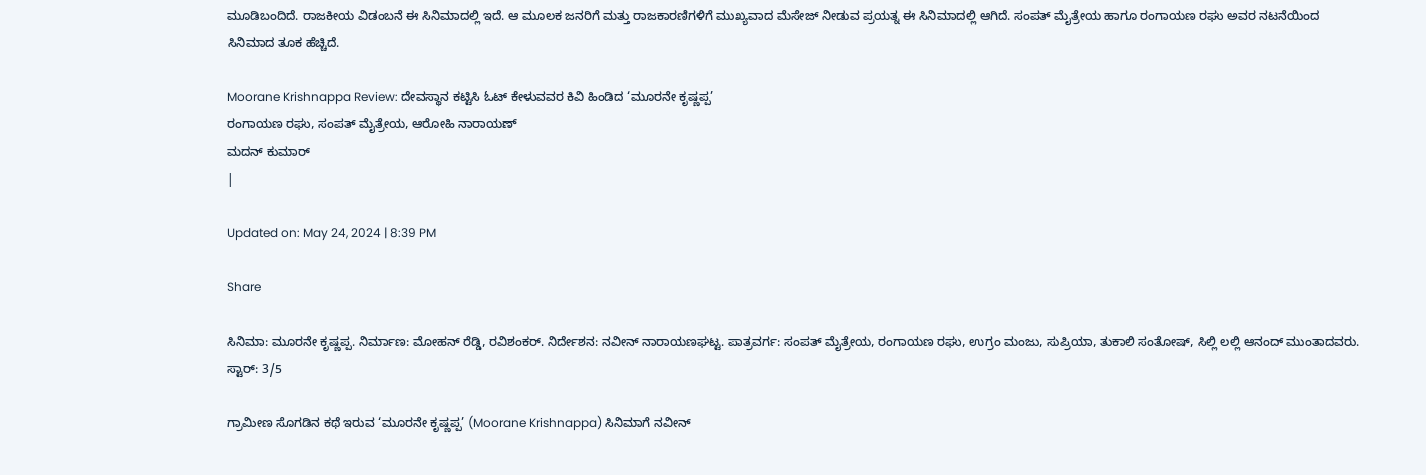ಮೂಡಿಬಂದಿದೆ. ರಾಜಕೀಯ ವಿಡಂಬನೆ ಈ ಸಿನಿಮಾದಲ್ಲಿ ಇದೆ. ಆ ಮೂಲಕ ಜನರಿಗೆ ಮತ್ತು ರಾಜಕಾರಣಿಗಳಿಗೆ ಮುಖ್ಯವಾದ ಮೆಸೇಜ್ ನೀಡುವ ಪ್ರಯತ್ನ ಈ ಸಿನಿಮಾದಲ್ಲಿ ಆಗಿದೆ. ಸಂಪತ್ ಮೈತ್ರೇಯ ಹಾಗೂ ರಂಗಾಯಣ ರಘು ಅವರ ನಟನೆಯಿಂದ ಸಿನಿಮಾದ ತೂಕ ಹೆಚ್ಚಿದೆ.

Moorane Krishnappa Review: ದೇವಸ್ಥಾನ ಕಟ್ಟಿಸಿ ಓಟ್ ಕೇಳುವವರ ಕಿವಿ ಹಿಂಡಿದ ‘ಮೂರನೇ ಕೃಷ್ಣಪ್ಪ’
ರಂಗಾಯಣ ರಘು, ಸಂಪತ್ ಮೈತ್ರೇಯ, ಆರೋಹಿ ನಾರಾಯಣ್
ಮದನ್ ಕುಮಾರ್
|

Updated on: May 24, 2024 | 8:39 PM

Share

ಸಿನಿಮಾ: ಮೂರನೇ ಕೃಷ್ಣಪ್ಪ. ನಿರ್ಮಾಣ: ಮೋಹನ್ ರೆಡ್ಡಿ, ರವಿಶಂಕರ್. ನಿರ್ದೇಶನ: ನವೀನ್ ನಾರಾಯಣಘಟ್ಟ. ಪಾತ್ರವರ್ಗ: ಸಂಪತ್ ಮೈತ್ರೇಯ, ರಂಗಾಯಣ ರಘು, ಉಗ್ರಂ ಮಂಜು, ಸುಪ್ರಿಯಾ, ತುಕಾಲಿ ಸಂತೋಷ್, ಸಿಲ್ಲಿ ಲಲ್ಲಿ ಆನಂದ್ ಮುಂತಾದವರು. ಸ್ಟಾರ್: 3/5

ಗ್ರಾಮೀಣ ಸೊಗಡಿನ ಕಥೆ ಇರುವ ‘ಮೂರನೇ ಕೃಷ್ಣಪ್ಪ’ (Moorane Krishnappa) ಸಿನಿಮಾಗೆ ನವೀನ್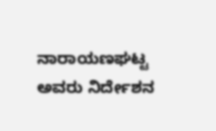ನಾರಾಯಣಘಟ್ಟ ಅವರು ನಿರ್ದೇಶನ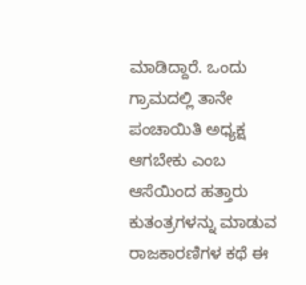ಮಾಡಿದ್ದಾರೆ. ಒಂದು ಗ್ರಾಮದಲ್ಲಿ ತಾನೇ ಪಂಚಾಯಿತಿ ಅಧ್ಯಕ್ಷ ಆಗಬೇಕು ಎಂಬ ಆಸೆಯಿಂದ ಹತ್ತಾರು ಕುತಂತ್ರಗಳನ್ನು ಮಾಡುವ ರಾಜಕಾರಣಿಗಳ ಕಥೆ ಈ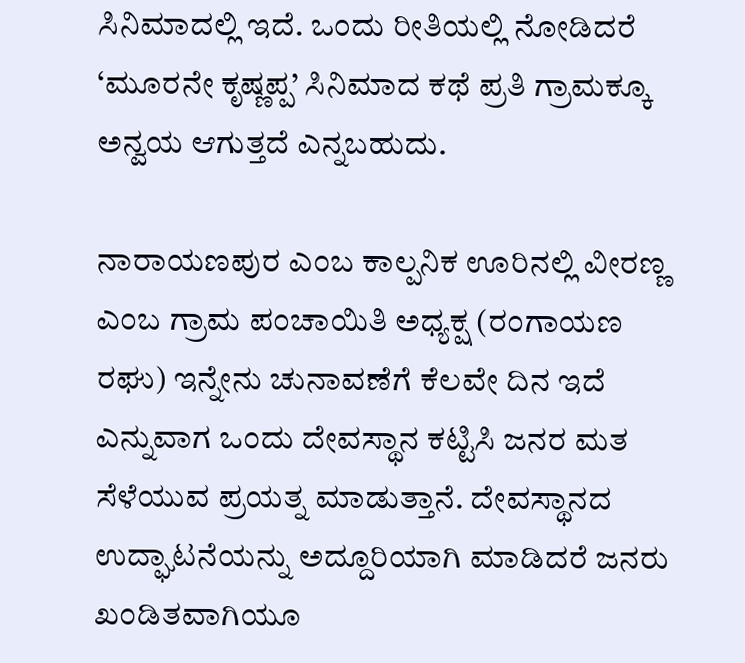ಸಿನಿಮಾದಲ್ಲಿ ಇದೆ. ಒಂದು ರೀತಿಯಲ್ಲಿ ನೋಡಿದರೆ ‘ಮೂರನೇ ಕೃಷ್ಣಪ್ಪ’ ಸಿನಿಮಾದ ಕಥೆ ಪ್ರತಿ ಗ್ರಾಮಕ್ಕೂ ಅನ್ವಯ ಆಗುತ್ತದೆ ಎನ್ನಬಹುದು.

ನಾರಾಯಣಪುರ ಎಂಬ ಕಾಲ್ಪನಿಕ ಊರಿನಲ್ಲಿ ವೀರಣ್ಣ ಎಂಬ ಗ್ರಾಮ ಪಂಚಾಯಿತಿ ಅಧ್ಯಕ್ಷ (ರಂಗಾಯಣ ರಘು) ಇನ್ನೇನು ಚುನಾವಣೆಗೆ ಕೆಲವೇ ದಿನ ಇದೆ ಎನ್ನುವಾಗ ಒಂದು ದೇವಸ್ಥಾನ ಕಟ್ಟಿಸಿ ಜನರ ಮತ ಸೆಳೆಯುವ ಪ್ರಯತ್ನ ಮಾಡುತ್ತಾನೆ. ದೇವಸ್ಥಾನದ ಉದ್ಘಾಟನೆಯನ್ನು ಅದ್ದೂರಿಯಾಗಿ ಮಾಡಿದರೆ ಜನರು ಖಂಡಿತವಾಗಿಯೂ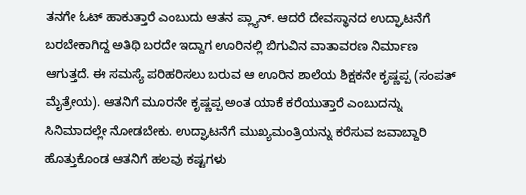ತನಗೇ ಓಟ್ ಹಾಕುತ್ತಾರೆ ಎಂಬುದು ಆತನ ಪ್ಲ್ಯಾನ್. ಆದರೆ ದೇವಸ್ಥಾನದ ಉದ್ಘಾಟನೆಗೆ ಬರಬೇಕಾಗಿದ್ದ ಅತಿಥಿ ಬರದೇ ಇದ್ದಾಗ ಊರಿನಲ್ಲಿ ಬಿಗುವಿನ ವಾತಾವರಣ ನಿರ್ಮಾಣ ಆಗುತ್ತದೆ. ಈ ಸಮಸ್ಯೆ ಪರಿಹರಿಸಲು ಬರುವ ಆ ಊರಿನ ಶಾಲೆಯ ಶಿಕ್ಷಕನೇ ಕೃಷ್ಣಪ್ಪ (ಸಂಪತ್ ಮೈತ್ರೇಯ). ಆತನಿಗೆ ಮೂರನೇ ಕೃಷ್ಣಪ್ಪ ಅಂತ ಯಾಕೆ ಕರೆಯುತ್ತಾರೆ ಎಂಬುದನ್ನು ಸಿನಿಮಾದಲ್ಲೇ ನೋಡಬೇಕು. ಉದ್ಘಾಟನೆಗೆ ಮುಖ್ಯಮಂತ್ರಿಯನ್ನು ಕರೆಸುವ ಜವಾಬ್ದಾರಿ ಹೊತ್ತುಕೊಂಡ ಆತನಿಗೆ ಹಲವು ಕಷ್ಟಗಳು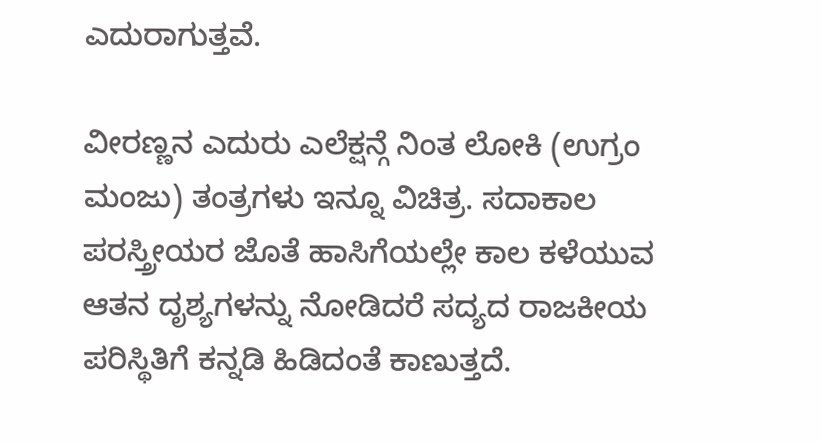ಎದುರಾಗುತ್ತವೆ.

ವೀರಣ್ಣನ ಎದುರು ಎಲೆಕ್ಷನ್ಗೆ ನಿಂತ ಲೋಕಿ (ಉಗ್ರಂ ಮಂಜು) ತಂತ್ರಗಳು ಇನ್ನೂ ವಿಚಿತ್ರ. ಸದಾಕಾಲ ಪರಸ್ತ್ರೀಯರ ಜೊತೆ ಹಾಸಿಗೆಯಲ್ಲೇ ಕಾಲ ಕಳೆಯುವ ಆತನ ದೃಶ್ಯಗಳನ್ನು ನೋಡಿದರೆ ಸದ್ಯದ ರಾಜಕೀಯ ಪರಿಸ್ಥಿತಿಗೆ ಕನ್ನಡಿ ಹಿಡಿದಂತೆ ಕಾಣುತ್ತದೆ.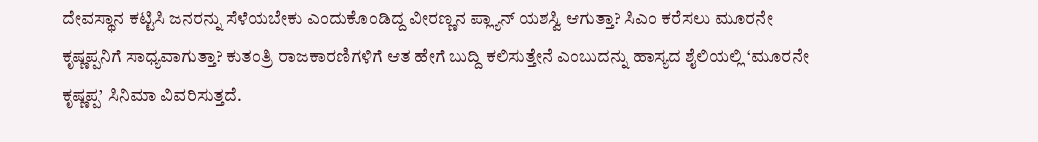ದೇವಸ್ಥಾನ ಕಟ್ಟಿಸಿ ಜನರನ್ನು ಸೆಳೆಯಬೇಕು ಎಂದುಕೊಂಡಿದ್ದ ವೀರಣ್ಣನ ಪ್ಲ್ಯಾನ್ ಯಶಸ್ವಿ ಆಗುತ್ತಾ? ಸಿಎಂ ಕರೆಸಲು ಮೂರನೇ ಕೃಷ್ಣಪ್ಪನಿಗೆ ಸಾಧ್ಯವಾಗುತ್ತಾ? ಕುತಂತ್ರಿ ರಾಜಕಾರಣಿಗಳಿಗೆ ಆತ ಹೇಗೆ ಬುದ್ದಿ ಕಲಿಸುತ್ತೇನೆ ಎಂಬುದನ್ನು ಹಾಸ್ಯದ ಶೈಲಿಯಲ್ಲಿ ‘ಮೂರನೇ ಕೃಷ್ಣಪ್ಪ’ ಸಿನಿಮಾ ವಿವರಿಸುತ್ತದೆ.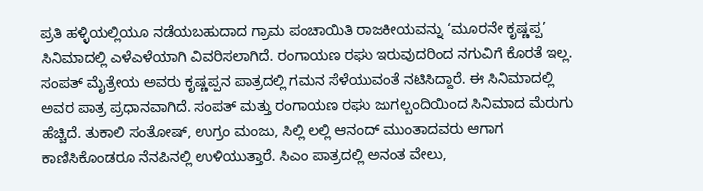ಪ್ರತಿ ಹಳ್ಳಿಯಲ್ಲಿಯೂ ನಡೆಯಬಹುದಾದ ಗ್ರಾಮ ಪಂಚಾಯಿತಿ ರಾಜಕೀಯವನ್ನು ‘ಮೂರನೇ ಕೃಷ್ಣಪ್ಪ’ ಸಿನಿಮಾದಲ್ಲಿ ಎಳೆಎಳೆಯಾಗಿ ವಿವರಿಸಲಾಗಿದೆ. ರಂಗಾಯಣ ರಘು ಇರುವುದರಿಂದ ನಗುವಿಗೆ ಕೊರತೆ ಇಲ್ಲ. ಸಂಪತ್ ಮೈತ್ರೇಯ ಅವರು ಕೃಷ್ಣಪ್ಪನ ಪಾತ್ರದಲ್ಲಿ ಗಮನ ಸೆಳೆಯುವಂತೆ ನಟಿಸಿದ್ದಾರೆ. ಈ ಸಿನಿಮಾದಲ್ಲಿ ಅವರ ಪಾತ್ರ ಪ್ರಧಾನವಾಗಿದೆ. ಸಂಪತ್ ಮತ್ತು ರಂಗಾಯಣ ರಘು ಜುಗಲ್ಬಂದಿಯಿಂದ ಸಿನಿಮಾದ ಮೆರುಗು ಹೆಚ್ಚಿದೆ. ತುಕಾಲಿ ಸಂತೋಷ್, ಉಗ್ರಂ ಮಂಜು, ಸಿಲ್ಲಿ ಲಲ್ಲಿ ಆನಂದ್ ಮುಂತಾದವರು ಆಗಾಗ ಕಾಣಿಸಿಕೊಂಡರೂ ನೆನಪಿನಲ್ಲಿ ಉಳಿಯುತ್ತಾರೆ. ಸಿಎಂ ಪಾತ್ರದಲ್ಲಿ ಅನಂತ ವೇಲು,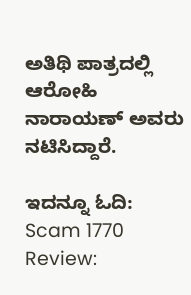ಅತಿಥಿ ಪಾತ್ರದಲ್ಲಿ ಆರೋಹಿ ನಾರಾಯಣ್ ಅವರು ನಟಿಸಿದ್ದಾರೆ.

ಇದನ್ನೂ ಓದಿ: Scam 1770 Review: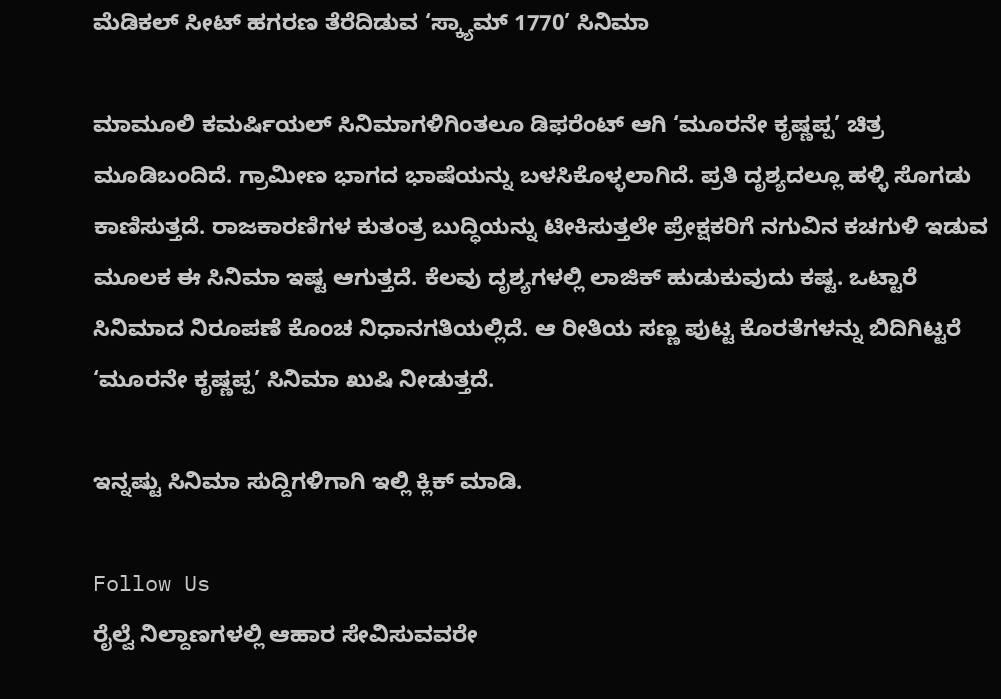ಮೆಡಿಕಲ್ ಸೀಟ್ ಹಗರಣ ತೆರೆದಿಡುವ ‘ಸ್ಕ್ಯಾಮ್ 1770’ ಸಿನಿಮಾ

ಮಾಮೂಲಿ ಕಮರ್ಷಿಯಲ್ ಸಿನಿಮಾಗಳಿಗಿಂತಲೂ ಡಿಫರೆಂಟ್ ಆಗಿ ‘ಮೂರನೇ ಕೃಷ್ಣಪ್ಪ’ ಚಿತ್ರ ಮೂಡಿಬಂದಿದೆ. ಗ್ರಾಮೀಣ ಭಾಗದ ಭಾಷೆಯನ್ನು ಬಳಸಿಕೊಳ್ಳಲಾಗಿದೆ. ಪ್ರತಿ ದೃಶ್ಯದಲ್ಲೂ ಹಳ್ಳಿ ಸೊಗಡು ಕಾಣಿಸುತ್ತದೆ. ರಾಜಕಾರಣಿಗಳ ಕುತಂತ್ರ ಬುದ್ಧಿಯನ್ನು ಟೀಕಿಸುತ್ತಲೇ ಪ್ರೇಕ್ಷಕರಿಗೆ ನಗುವಿನ ಕಚಗುಳಿ ಇಡುವ ಮೂಲಕ ಈ ಸಿನಿಮಾ ಇಷ್ಟ ಆಗುತ್ತದೆ. ಕೆಲವು ದೃಶ್ಯಗಳಲ್ಲಿ ಲಾಜಿಕ್ ಹುಡುಕುವುದು ಕಷ್ಟ. ಒಟ್ಟಾರೆ ಸಿನಿಮಾದ ನಿರೂಪಣೆ ಕೊಂಚ ನಿಧಾನಗತಿಯಲ್ಲಿದೆ. ಆ ರೀತಿಯ ಸಣ್ಣ ಪುಟ್ಟ ಕೊರತೆಗಳನ್ನು ಬಿದಿಗಿಟ್ಟರೆ ‘ಮೂರನೇ ಕೃಷ್ಣಪ್ಪ’ ಸಿನಿಮಾ ಖುಷಿ ನೀಡುತ್ತದೆ.

ಇನ್ನಷ್ಟು ಸಿನಿಮಾ ಸುದ್ದಿಗಳಿಗಾಗಿ ಇಲ್ಲಿ ಕ್ಲಿಕ್ ಮಾಡಿ.

Follow Us
ರೈಲ್ವೆ ನಿಲ್ದಾಣಗಳಲ್ಲಿ ಆಹಾರ ಸೇವಿಸುವವರೇ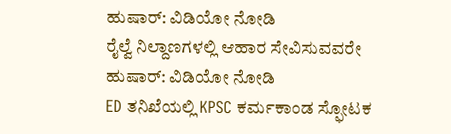ಹುಷಾರ್: ವಿಡಿಯೋ ನೋಡಿ
ರೈಲ್ವೆ ನಿಲ್ದಾಣಗಳಲ್ಲಿ ಆಹಾರ ಸೇವಿಸುವವರೇ ಹುಷಾರ್: ವಿಡಿಯೋ ನೋಡಿ
ED ತನಿಖೆಯಲ್ಲಿ KPSC ಕರ್ಮಕಾಂಡ ಸ್ಫೋಟಕ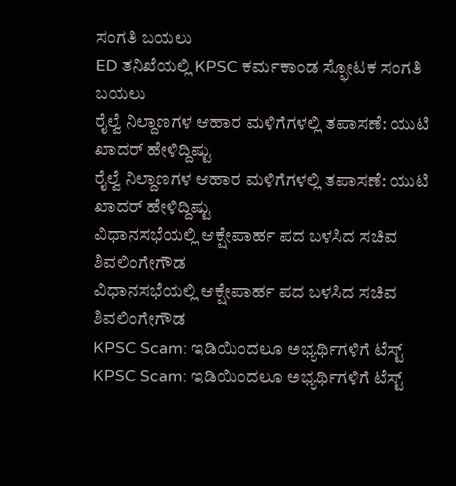ಸಂಗತಿ ಬಯಲು
ED ತನಿಖೆಯಲ್ಲಿ KPSC ಕರ್ಮಕಾಂಡ ಸ್ಫೋಟಕ ಸಂಗತಿ ಬಯಲು
ರೈಲ್ವೆ ನಿಲ್ದಾಣಗಳ ಆಹಾರ ಮಳಿಗೆಗಳಲ್ಲಿ ತಪಾಸಣೆ: ಯುಟಿ ಖಾದರ್ ಹೇಳಿದ್ದಿಷ್ಟು
ರೈಲ್ವೆ ನಿಲ್ದಾಣಗಳ ಆಹಾರ ಮಳಿಗೆಗಳಲ್ಲಿ ತಪಾಸಣೆ: ಯುಟಿ ಖಾದರ್ ಹೇಳಿದ್ದಿಷ್ಟು
ವಿಧಾನಸಭೆಯಲ್ಲಿ ಆಕ್ಷೇಪಾರ್ಹ ಪದ ಬಳಸಿದ ಸಚಿವ ಶಿವಲಿಂಗೇಗೌಡ
ವಿಧಾನಸಭೆಯಲ್ಲಿ ಆಕ್ಷೇಪಾರ್ಹ ಪದ ಬಳಸಿದ ಸಚಿವ ಶಿವಲಿಂಗೇಗೌಡ
KPSC Scam: ಇಡಿಯಿಂದಲೂ ಅಭ್ಯರ್ಥಿಗಳಿಗೆ ಟೆಸ್ಟ್
KPSC Scam: ಇಡಿಯಿಂದಲೂ ಅಭ್ಯರ್ಥಿಗಳಿಗೆ ಟೆಸ್ಟ್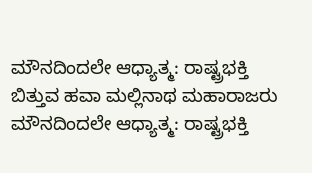ಮೌನದಿಂದಲೇ ಆಧ್ಯಾತ್ಮ: ರಾಷ್ಟ್ರಭಕ್ತಿ ಬಿತ್ತುವ ಹವಾ ಮಲ್ಲಿನಾಥ ಮಹಾರಾಜರು
ಮೌನದಿಂದಲೇ ಆಧ್ಯಾತ್ಮ: ರಾಷ್ಟ್ರಭಕ್ತಿ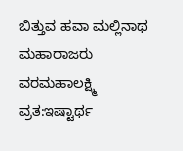ಬಿತ್ತುವ ಹವಾ ಮಲ್ಲಿನಾಥ ಮಹಾರಾಜರು
ವರಮಹಾಲಕ್ಷ್ಮಿ ವ್ರತ:ಇಷ್ಟಾರ್ಥ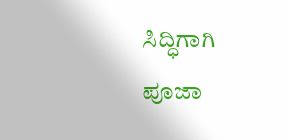ಸಿದ್ಧಿಗಾಗಿ ಪೂಜಾ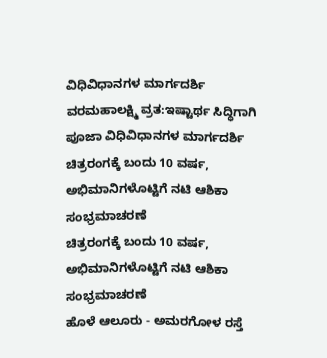ವಿಧಿವಿಧಾನಗಳ ಮಾರ್ಗದರ್ಶಿ
ವರಮಹಾಲಕ್ಷ್ಮಿ ವ್ರತ:ಇಷ್ಟಾರ್ಥ ಸಿದ್ಧಿಗಾಗಿ ಪೂಜಾ ವಿಧಿವಿಧಾನಗಳ ಮಾರ್ಗದರ್ಶಿ
ಚಿತ್ರರಂಗಕ್ಕೆ ಬಂದು 10 ವರ್ಷ, ಅಭಿಮಾನಿಗಳೊಟ್ಟಿಗೆ ನಟಿ ಆಶಿಕಾ ಸಂಭ್ರಮಾಚರಣೆ
ಚಿತ್ರರಂಗಕ್ಕೆ ಬಂದು 10 ವರ್ಷ, ಅಭಿಮಾನಿಗಳೊಟ್ಟಿಗೆ ನಟಿ ಆಶಿಕಾ ಸಂಭ್ರಮಾಚರಣೆ
ಹೊಳೆ ಆಲೂರು - ಅಮರಗೋಳ ರಸ್ತೆ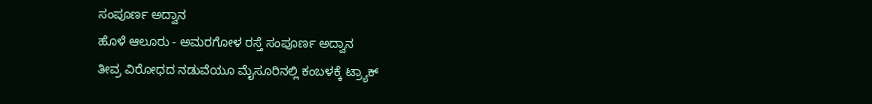ಸಂಪೂರ್ಣ ಅದ್ವಾನ
ಹೊಳೆ ಆಲೂರು - ಅಮರಗೋಳ ರಸ್ತೆ ಸಂಪೂರ್ಣ ಅದ್ವಾನ
ತೀವ್ರ ವಿರೋಧದ ನಡುವೆಯೂ ಮೈಸೂರಿನಲ್ಲಿ ಕಂಬಳಕ್ಕೆ ಟ್ರ್ಯಾಕ್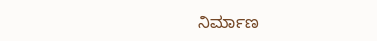ನಿರ್ಮಾಣ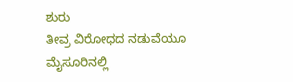ಶುರು
ತೀವ್ರ ವಿರೋಧದ ನಡುವೆಯೂ ಮೈಸೂರಿನಲ್ಲಿ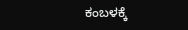ಕಂಬಳಕ್ಕೆ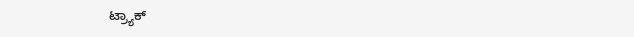ಟ್ರ್ಯಾಕ್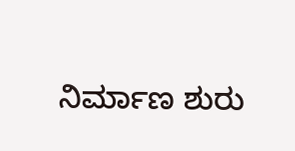ನಿರ್ಮಾಣ ಶುರು